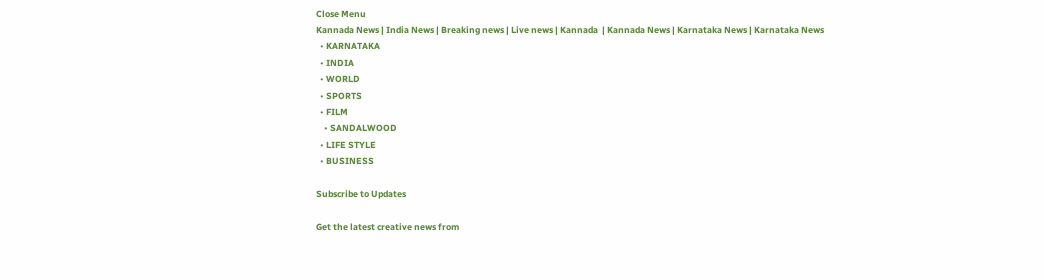Close Menu
Kannada News | India News | Breaking news | Live news | Kannada  | Kannada News | Karnataka News | Karnataka News
  • KARNATAKA
  • INDIA
  • WORLD
  • SPORTS
  • FILM
    • SANDALWOOD
  • LIFE STYLE
  • BUSINESS

Subscribe to Updates

Get the latest creative news from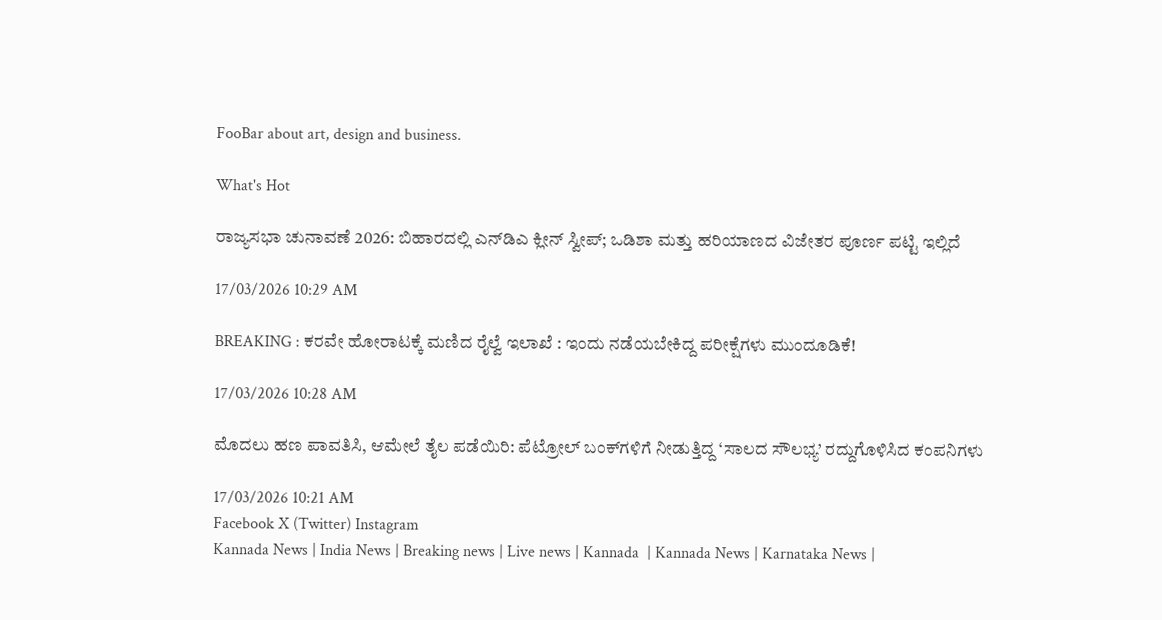FooBar about art, design and business.

What's Hot

ರಾಜ್ಯಸಭಾ ಚುನಾವಣೆ 2026: ಬಿಹಾರದಲ್ಲಿ ಎನ್‌ಡಿಎ ಕ್ಲೀನ್ ಸ್ವೀಪ್; ಒಡಿಶಾ ಮತ್ತು ಹರಿಯಾಣದ ವಿಜೇತರ ಪೂರ್ಣ ಪಟ್ಟಿ ಇಲ್ಲಿದೆ

17/03/2026 10:29 AM

BREAKING : ಕರವೇ ಹೋರಾಟಕ್ಕೆ ಮಣಿದ ರೈಲ್ವೆ ಇಲಾಖೆ : ಇಂದು ನಡೆಯಬೇಕಿದ್ದ ಪರೀಕ್ಷೆಗಳು ಮುಂದೂಡಿಕೆ!

17/03/2026 10:28 AM

ಮೊದಲು ಹಣ ಪಾವತಿಸಿ, ಆಮೇಲೆ ತೈಲ ಪಡೆಯಿರಿ: ಪೆಟ್ರೋಲ್ ಬಂಕ್‌ಗಳಿಗೆ ನೀಡುತ್ತಿದ್ದ ‘ಸಾಲದ ಸೌಲಭ್ಯ’ ರದ್ದುಗೊಳಿಸಿದ ಕಂಪನಿಗಳು

17/03/2026 10:21 AM
Facebook X (Twitter) Instagram
Kannada News | India News | Breaking news | Live news | Kannada  | Kannada News | Karnataka News |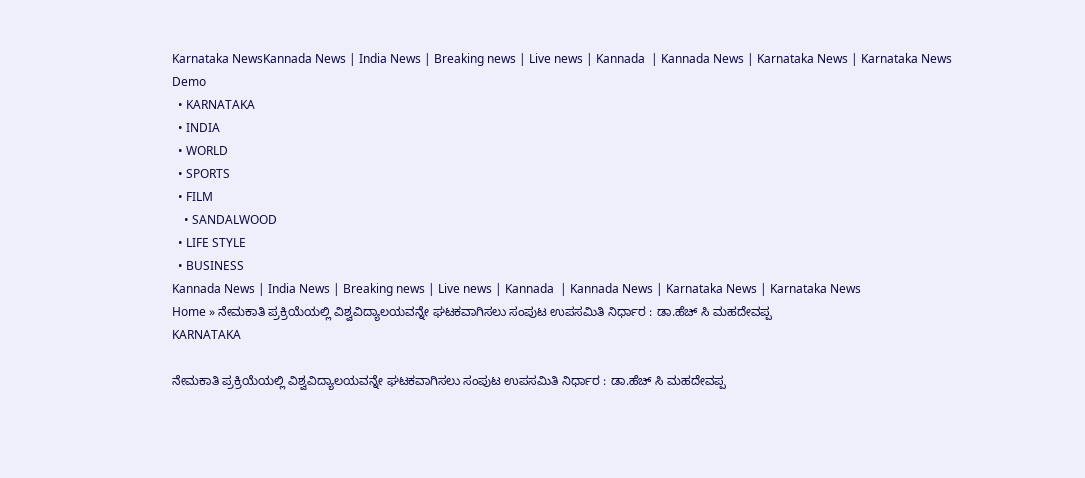Karnataka NewsKannada News | India News | Breaking news | Live news | Kannada  | Kannada News | Karnataka News | Karnataka News
Demo
  • KARNATAKA
  • INDIA
  • WORLD
  • SPORTS
  • FILM
    • SANDALWOOD
  • LIFE STYLE
  • BUSINESS
Kannada News | India News | Breaking news | Live news | Kannada  | Kannada News | Karnataka News | Karnataka News
Home » ನೇಮಕಾತಿ ಪ್ರಕ್ರಿಯೆಯಲ್ಲಿ ವಿಶ್ವವಿದ್ಯಾಲಯವನ್ನೇ ಘಟಕವಾಗಿಸಲು ಸಂಪುಟ ಉಪಸಮಿತಿ ನಿರ್ಧಾರ : ಡಾ.ಹೆಚ್ ಸಿ ಮಹದೇವಪ್ಪ
KARNATAKA

ನೇಮಕಾತಿ ಪ್ರಕ್ರಿಯೆಯಲ್ಲಿ ವಿಶ್ವವಿದ್ಯಾಲಯವನ್ನೇ ಘಟಕವಾಗಿಸಲು ಸಂಪುಟ ಉಪಸಮಿತಿ ನಿರ್ಧಾರ : ಡಾ.ಹೆಚ್ ಸಿ ಮಹದೇವಪ್ಪ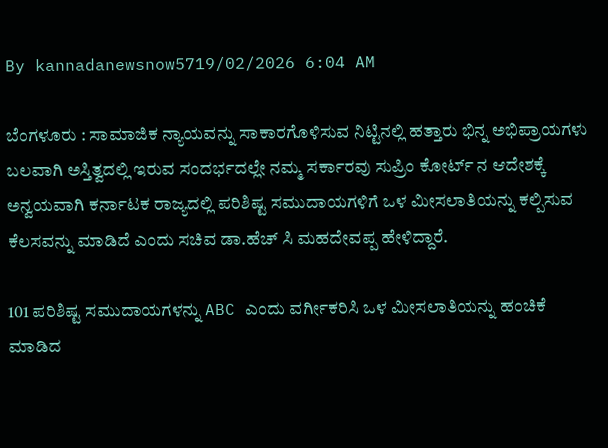By kannadanewsnow5719/02/2026 6:04 AM

ಬೆಂಗಳೂರು : ಸಾಮಾಜಿಕ ನ್ಯಾಯವನ್ನು ಸಾಕಾರಗೊಳಿಸುವ ನಿಟ್ಟಿನಲ್ಲಿ ಹತ್ತಾರು ಭಿನ್ನ ಅಭಿಪ್ರಾಯಗಳು ಬಲವಾಗಿ ಅಸ್ತಿತ್ವದಲ್ಲಿ ಇರುವ ಸಂದರ್ಭದಲ್ಲೇ ನಮ್ಮ ಸರ್ಕಾರವು ಸುಪ್ರಿಂ ಕೋರ್ಟ್ ನ ಆದೇಶಕ್ಕೆ ಅನ್ವಯವಾಗಿ ಕರ್ನಾಟಕ ರಾಜ್ಯದಲ್ಲಿ ಪರಿಶಿಷ್ಟ ಸಮುದಾಯಗಳಿಗೆ ಒಳ‌ ಮೀಸಲಾತಿಯನ್ನು ಕಲ್ಪಿಸುವ ಕೆಲಸವನ್ನು ‌ಮಾಡಿದೆ ಎಂದು ಸಚಿವ ಡಾ.ಹೆಚ್ ಸಿ ಮಹದೇವಪ್ಪ ಹೇಳಿದ್ದಾರೆ.

101 ಪರಿಶಿಷ್ಟ ಸಮುದಾಯಗಳನ್ನು ABC ಎಂದು ವರ್ಗೀಕರಿಸಿ ಒಳ ಮೀಸಲಾತಿಯನ್ನು ಹಂಚಿಕೆ ಮಾಡಿದ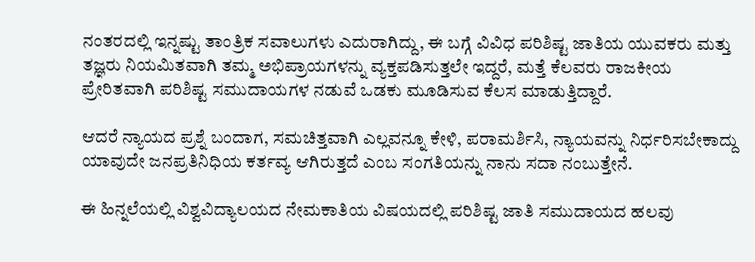ನಂತರದಲ್ಲಿ ಇನ್ನಷ್ಟು ತಾಂತ್ರಿಕ ಸವಾಲುಗಳು ಎದುರಾಗಿದ್ದು, ಈ ಬಗ್ಗೆ ವಿವಿಧ ಪರಿಶಿಷ್ಟ ಜಾತಿಯ ಯುವಕರು ಮತ್ತು ತಜ್ಞರು ನಿಯಮಿತವಾಗಿ ತಮ್ಮ ಅಭಿಪ್ರಾಯಗಳನ್ನು ವ್ಯಕ್ತಪಡಿಸುತ್ತಲೇ ಇದ್ದರೆ, ಮತ್ತೆ ಕೆಲವರು ರಾಜಕೀಯ ಪ್ರೇರಿತವಾಗಿ ಪರಿಶಿಷ್ಟ ಸಮುದಾಯಗಳ ನಡುವೆ ಒಡಕು ಮೂಡಿಸುವ ಕೆಲಸ ಮಾಡುತ್ತಿದ್ದಾರೆ.

ಆದರೆ ನ್ಯಾಯದ ಪ್ರಶ್ನೆ ಬಂದಾಗ, ಸಮಚಿತ್ತವಾಗಿ ಎಲ್ಲವನ್ನೂ ಕೇಳಿ, ಪರಾಮರ್ಶಿಸಿ, ನ್ಯಾಯವನ್ನು ನಿರ್ಧರಿಸಬೇಕಾದ್ದು ಯಾವುದೇ ಜನಪ್ರತಿನಿಧಿಯ ಕರ್ತವ್ಯ ಆಗಿರುತ್ತದೆ ಎಂಬ ಸಂಗತಿಯನ್ನು ನಾನು ಸದಾ ನಂಬುತ್ತೇನೆ.

ಈ ಹಿನ್ನಲೆಯಲ್ಲಿ ವಿಶ್ವವಿದ್ಯಾಲಯದ ನೇಮಕಾತಿಯ ವಿಷಯದಲ್ಲಿ ಪರಿಶಿಷ್ಟ ಜಾತಿ ಸಮುದಾಯದ ಹಲವು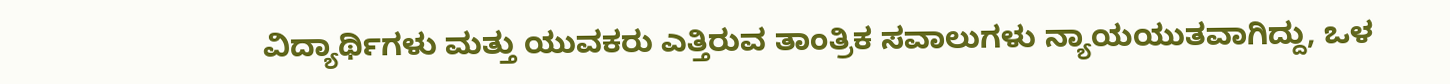ವಿದ್ಯಾರ್ಥಿಗಳು ಮತ್ತು ಯುವಕರು ಎತ್ತಿರುವ ತಾಂತ್ರಿಕ ಸವಾಲುಗಳು ನ್ಯಾಯಯುತವಾಗಿದ್ದು, ಒಳ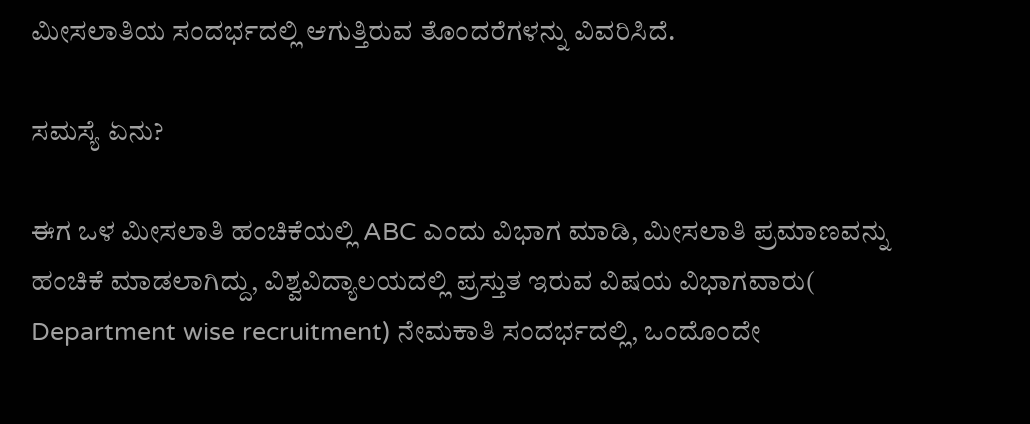ಮೀಸಲಾತಿಯ ಸಂದರ್ಭದಲ್ಲಿ ಆಗುತ್ತಿರುವ ತೊಂದರೆಗಳನ್ನು ವಿವರಿಸಿದೆ.

ಸಮಸ್ಯೆ ಏನು?

ಈಗ ಒಳ ಮೀಸಲಾತಿ ಹಂಚಿಕೆಯಲ್ಲಿ ABC ಎಂದು ವಿಭಾಗ ಮಾಡಿ, ಮೀಸಲಾತಿ ಪ್ರಮಾಣವನ್ನು ಹಂಚಿಕೆ ಮಾಡಲಾಗಿದ್ದು, ವಿಶ್ವವಿದ್ಯಾಲಯದಲ್ಲಿ ಪ್ರಸ್ತುತ ಇರುವ ವಿಷಯ ವಿಭಾಗವಾರು( Department wise recruitment) ನೇಮಕಾತಿ ಸಂದರ್ಭದಲ್ಲಿ, ಒಂದೊಂದೇ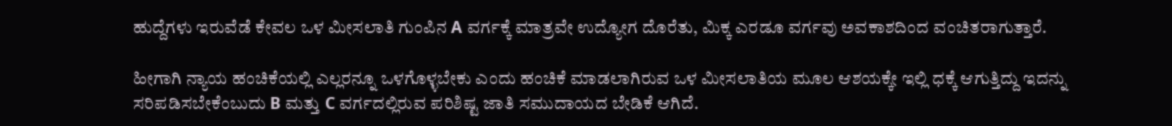ಹುದ್ದೆಗಳು ಇರುವೆಡೆ ಕೇವಲ ಒಳ ಮೀಸಲಾತಿ ಗುಂಪಿನ A ವರ್ಗಕ್ಕೆ ಮಾತ್ರವೇ ಉದ್ಯೋಗ ದೊರೆತು, ಮಿಕ್ಕ ಎರಡೂ ವರ್ಗವು ಅವಕಾಶದಿಂದ ವಂಚಿತರಾಗುತ್ತಾರೆ.

ಹೀಗಾಗಿ ನ್ಯಾಯ ಹಂಚಿಕೆಯಲ್ಲಿ ಎಲ್ಲರನ್ನೂ ಒಳಗೊಳ್ಳಬೇಕು ಎಂದು ಹಂಚಿಕೆ ಮಾಡಲಾಗಿರುವ ಒಳ ಮೀಸಲಾತಿಯ ಮೂಲ ಆಶಯಕ್ಕೇ ಇಲ್ಲಿ ಧಕ್ಕೆ ಆಗುತ್ತಿದ್ದು ಇದನ್ನು ಸರಿಪಡಿಸಬೇಕೆಂಬುದು B ಮತ್ತು C ವರ್ಗದಲ್ಲಿರುವ ಪರಿಶಿಷ್ಟ ಜಾತಿ ಸಮುದಾಯದ ಬೇಡಿಕೆ ಆಗಿದೆ.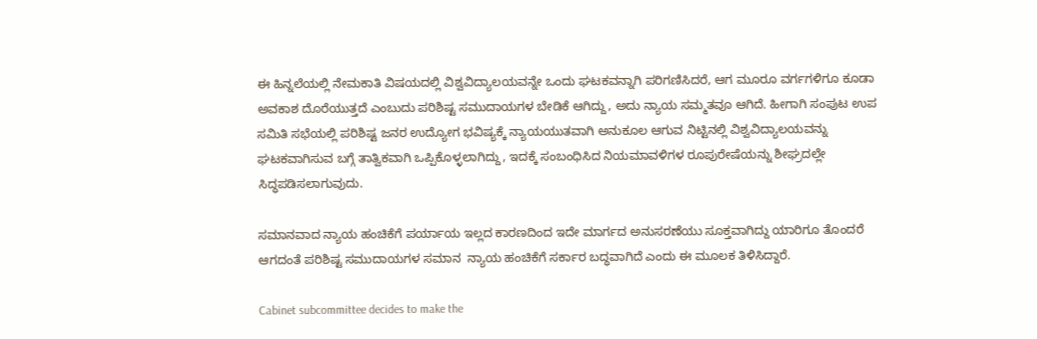ಈ ಹಿನ್ನಲೆಯಲ್ಲಿ ನೇಮಕಾತಿ ವಿಷಯದಲ್ಲಿ ವಿಶ್ವವಿದ್ಯಾಲಯವನ್ನೇ ಒಂದು ಘಟಕವನ್ನಾಗಿ ಪರಿಗಣಿಸಿದರೆ, ಆಗ ಮೂರೂ ವರ್ಗಗಳಿಗೂ ಕೂಡಾ ಅವಕಾಶ ದೊರೆಯುತ್ತದೆ ಎಂಬುದು ಪರಿಶಿಷ್ಟ ಸಮುದಾಯಗಳ ಬೇಡಿಕೆ ಆಗಿದ್ದು, ಅದು ನ್ಯಾಯ ಸಮ್ಮತವೂ ಆಗಿದೆ. ಹೀಗಾಗಿ ಸಂಪುಟ ಉಪ ಸಮಿತಿ ಸಭೆಯಲ್ಲಿ ಪರಿಶಿಷ್ಟ ಜನರ ಉದ್ಯೋಗ ಭವಿಷ್ಯಕ್ಕೆ ನ್ಯಾಯಯುತವಾಗಿ ಅನುಕೂಲ ಆಗುವ ನಿಟ್ಟಿನಲ್ಲಿ ವಿಶ್ವವಿದ್ಯಾಲಯವನ್ನು ಘಟಕವಾಗಿಸುವ ಬಗ್ಗೆ ತಾತ್ವಿಕವಾಗಿ ಒಪ್ಪಿಕೊಳ್ಳಲಾಗಿದ್ದು, ಇದಕ್ಕೆ ಸಂಬಂಧಿಸಿದ ನಿಯಮಾವಳಿಗಳ ರೂಪುರೇಷೆಯನ್ನು ಶೀಘ್ರದಲ್ಲೇ ಸಿದ್ಧಪಡಿಸಲಾಗುವುದು.

ಸಮಾನವಾದ ನ್ಯಾಯ ಹಂಚಿಕೆಗೆ ಪರ್ಯಾಯ ಇಲ್ಲದ ಕಾರಣದಿಂದ ಇದೇ ಮಾರ್ಗದ ಅನುಸರಣೆಯು ಸೂಕ್ತವಾಗಿದ್ದು ಯಾರಿಗೂ ತೊಂದರೆ ಆಗದಂತೆ ಪರಿಶಿಷ್ಟ ಸಮುದಾಯಗಳ ಸಮಾನ  ನ್ಯಾಯ ಹಂಚಿಕೆಗೆ ಸರ್ಕಾರ ಬದ್ಧವಾಗಿದೆ ಎಂದು ಈ ಮೂಲಕ ತಿಳಿಸಿದ್ದಾರೆ.

Cabinet subcommittee decides to make the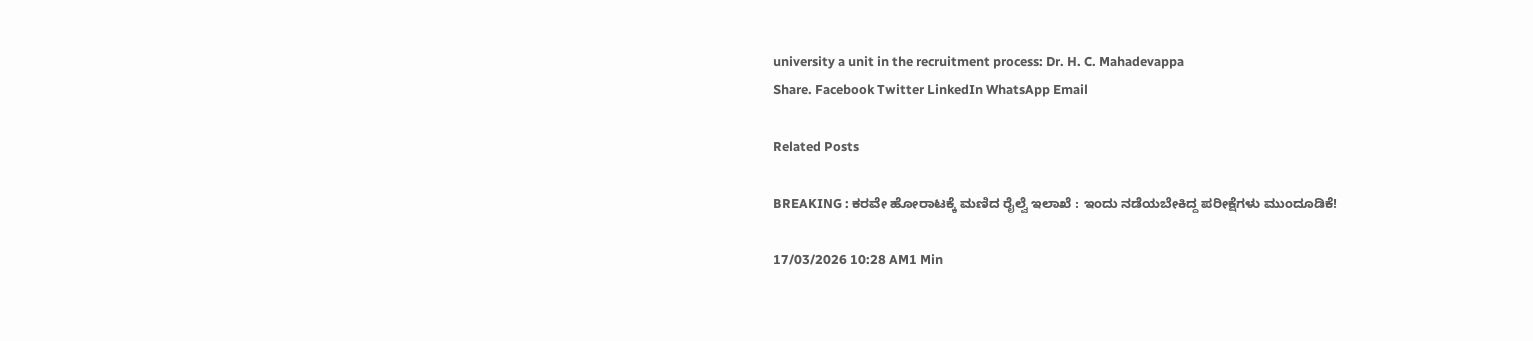university a unit in the recruitment process: Dr. H. C. Mahadevappa
Share. Facebook Twitter LinkedIn WhatsApp Email

Related Posts

BREAKING : ಕರವೇ ಹೋರಾಟಕ್ಕೆ ಮಣಿದ ರೈಲ್ವೆ ಇಲಾಖೆ : ಇಂದು ನಡೆಯಬೇಕಿದ್ದ ಪರೀಕ್ಷೆಗಳು ಮುಂದೂಡಿಕೆ!

17/03/2026 10:28 AM1 Min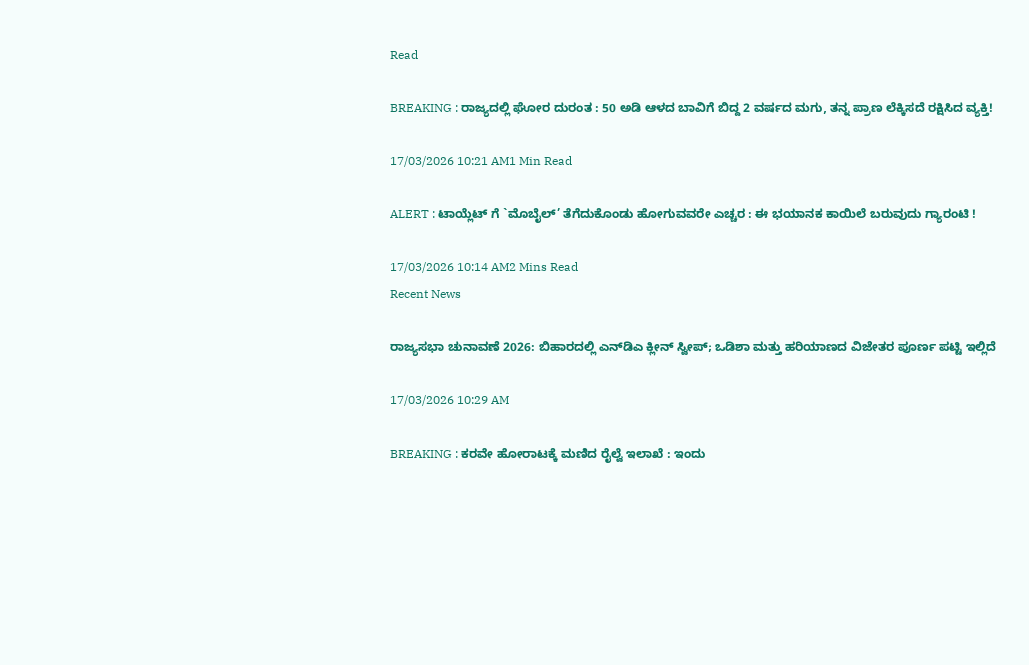Read

BREAKING : ರಾಜ್ಯದಲ್ಲಿ ಘೋರ ದುರಂತ : 50 ಅಡಿ ಆಳದ ಬಾವಿಗೆ ಬಿದ್ದ 2 ವರ್ಷದ ಮಗು, ತನ್ನ ಪ್ರಾಣ ಲೆಕ್ಕಿಸದೆ ರಕ್ಷಿಸಿದ ವ್ಯಕ್ತಿ!

17/03/2026 10:21 AM1 Min Read

ALERT : ಟಾಯ್ಲೆಟ್ ಗೆ `ಮೊಬೈಲ್’ ತೆಗೆದುಕೊಂಡು ಹೋಗುವವರೇ ಎಚ್ಚರ : ಈ ಭಯಾನಕ ಕಾಯಿಲೆ ಬರುವುದು ಗ್ಯಾರಂಟಿ !

17/03/2026 10:14 AM2 Mins Read
Recent News

ರಾಜ್ಯಸಭಾ ಚುನಾವಣೆ 2026: ಬಿಹಾರದಲ್ಲಿ ಎನ್‌ಡಿಎ ಕ್ಲೀನ್ ಸ್ವೀಪ್; ಒಡಿಶಾ ಮತ್ತು ಹರಿಯಾಣದ ವಿಜೇತರ ಪೂರ್ಣ ಪಟ್ಟಿ ಇಲ್ಲಿದೆ

17/03/2026 10:29 AM

BREAKING : ಕರವೇ ಹೋರಾಟಕ್ಕೆ ಮಣಿದ ರೈಲ್ವೆ ಇಲಾಖೆ : ಇಂದು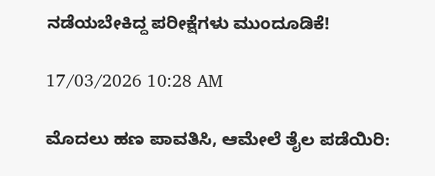ನಡೆಯಬೇಕಿದ್ದ ಪರೀಕ್ಷೆಗಳು ಮುಂದೂಡಿಕೆ!

17/03/2026 10:28 AM

ಮೊದಲು ಹಣ ಪಾವತಿಸಿ, ಆಮೇಲೆ ತೈಲ ಪಡೆಯಿರಿ: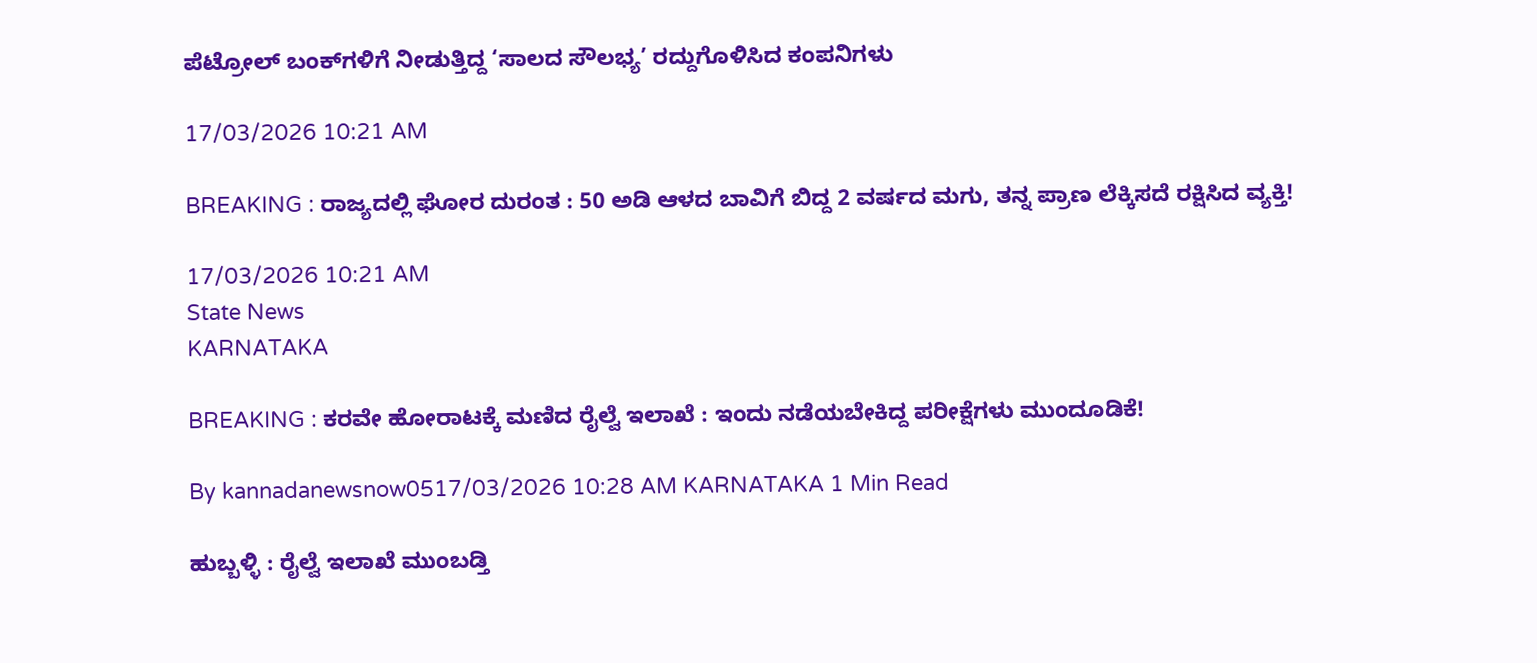ಪೆಟ್ರೋಲ್ ಬಂಕ್‌ಗಳಿಗೆ ನೀಡುತ್ತಿದ್ದ ‘ಸಾಲದ ಸೌಲಭ್ಯ’ ರದ್ದುಗೊಳಿಸಿದ ಕಂಪನಿಗಳು

17/03/2026 10:21 AM

BREAKING : ರಾಜ್ಯದಲ್ಲಿ ಘೋರ ದುರಂತ : 50 ಅಡಿ ಆಳದ ಬಾವಿಗೆ ಬಿದ್ದ 2 ವರ್ಷದ ಮಗು, ತನ್ನ ಪ್ರಾಣ ಲೆಕ್ಕಿಸದೆ ರಕ್ಷಿಸಿದ ವ್ಯಕ್ತಿ!

17/03/2026 10:21 AM
State News
KARNATAKA

BREAKING : ಕರವೇ ಹೋರಾಟಕ್ಕೆ ಮಣಿದ ರೈಲ್ವೆ ಇಲಾಖೆ : ಇಂದು ನಡೆಯಬೇಕಿದ್ದ ಪರೀಕ್ಷೆಗಳು ಮುಂದೂಡಿಕೆ!

By kannadanewsnow0517/03/2026 10:28 AM KARNATAKA 1 Min Read

ಹುಬ್ಬಳ್ಳಿ : ರೈಲ್ವೆ ಇಲಾಖೆ ಮುಂಬಡ್ತಿ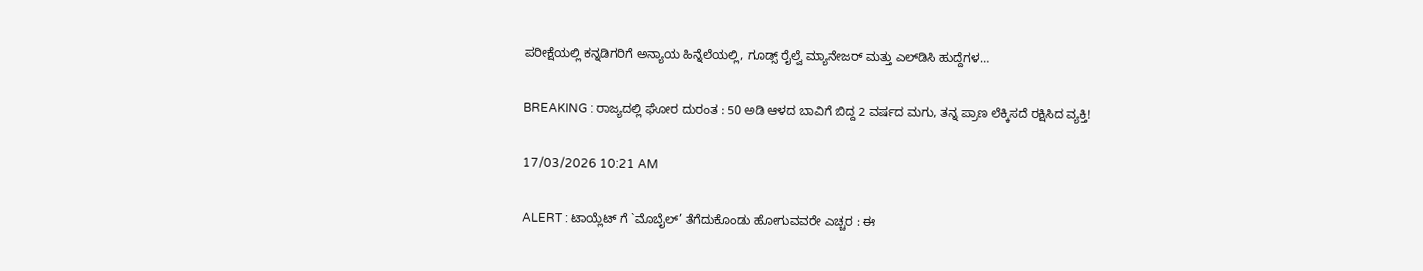ಪರೀಕ್ಷೆಯಲ್ಲಿ ಕನ್ನಡಿಗರಿಗೆ ಅನ್ಯಾಯ ಹಿನ್ನೆಲೆಯಲ್ಲಿ, ಗೂಡ್ಸ್ ರೈಲ್ವೆ ಮ್ಯಾನೇಜರ್ ಮತ್ತು ಎಲ್‌ಡಿಸಿ ಹುದ್ದೆಗಳ…

BREAKING : ರಾಜ್ಯದಲ್ಲಿ ಘೋರ ದುರಂತ : 50 ಅಡಿ ಆಳದ ಬಾವಿಗೆ ಬಿದ್ದ 2 ವರ್ಷದ ಮಗು, ತನ್ನ ಪ್ರಾಣ ಲೆಕ್ಕಿಸದೆ ರಕ್ಷಿಸಿದ ವ್ಯಕ್ತಿ!

17/03/2026 10:21 AM

ALERT : ಟಾಯ್ಲೆಟ್ ಗೆ `ಮೊಬೈಲ್’ ತೆಗೆದುಕೊಂಡು ಹೋಗುವವರೇ ಎಚ್ಚರ : ಈ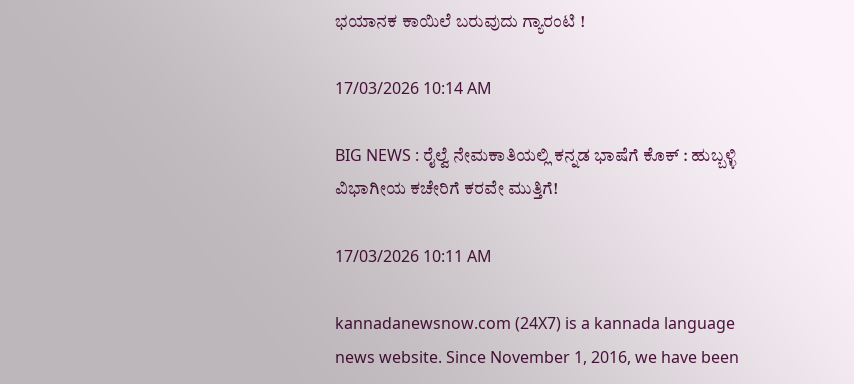ಭಯಾನಕ ಕಾಯಿಲೆ ಬರುವುದು ಗ್ಯಾರಂಟಿ !

17/03/2026 10:14 AM

BIG NEWS : ರೈಲ್ವೆ ನೇಮಕಾತಿಯಲ್ಲಿ ಕನ್ನಡ ಭಾಷೆಗೆ ಕೊಕ್ : ಹುಬ್ಬಳ್ಳಿ ವಿಭಾಗೀಯ ಕಚೇರಿಗೆ ಕರವೇ ಮುತ್ತಿಗೆ!

17/03/2026 10:11 AM

kannadanewsnow.com (24X7) is a kannada language news website. Since November 1, 2016, we have been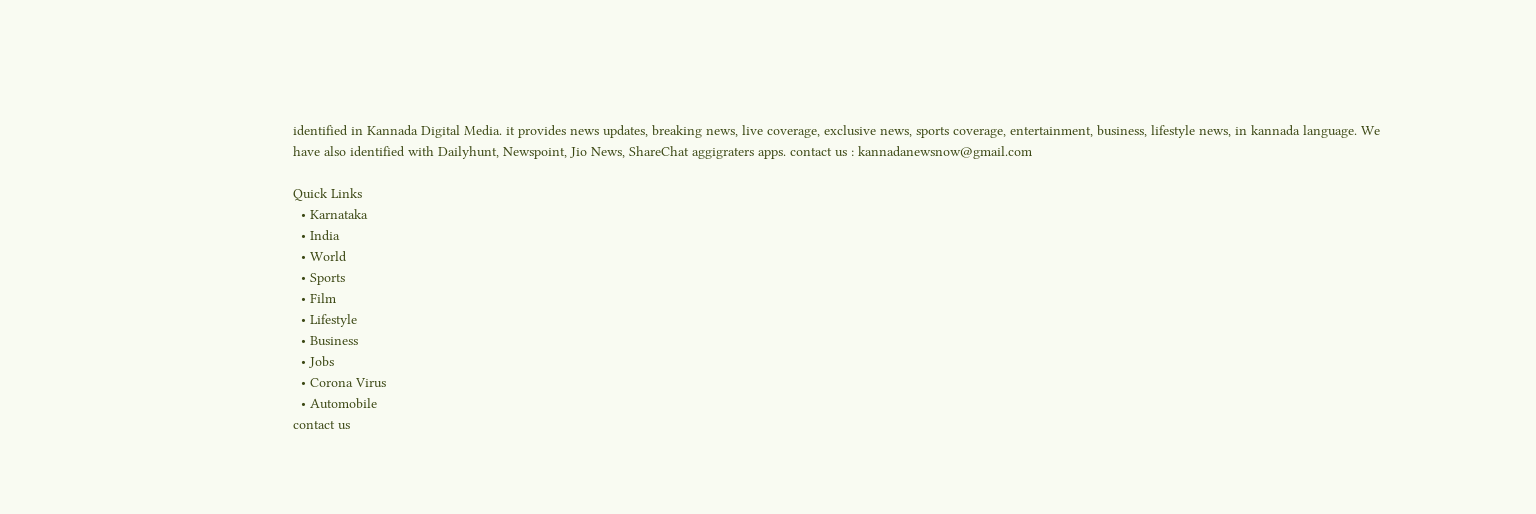identified in Kannada Digital Media. it provides news updates, breaking news, live coverage, exclusive news, sports coverage, entertainment, business, lifestyle news, in kannada language. We have also identified with Dailyhunt, Newspoint, Jio News, ShareChat aggigraters apps. contact us : kannadanewsnow@gmail.com

Quick Links
  • Karnataka
  • India
  • World
  • Sports
  • Film
  • Lifestyle
  • Business
  • Jobs
  • Corona Virus
  • Automobile
contact us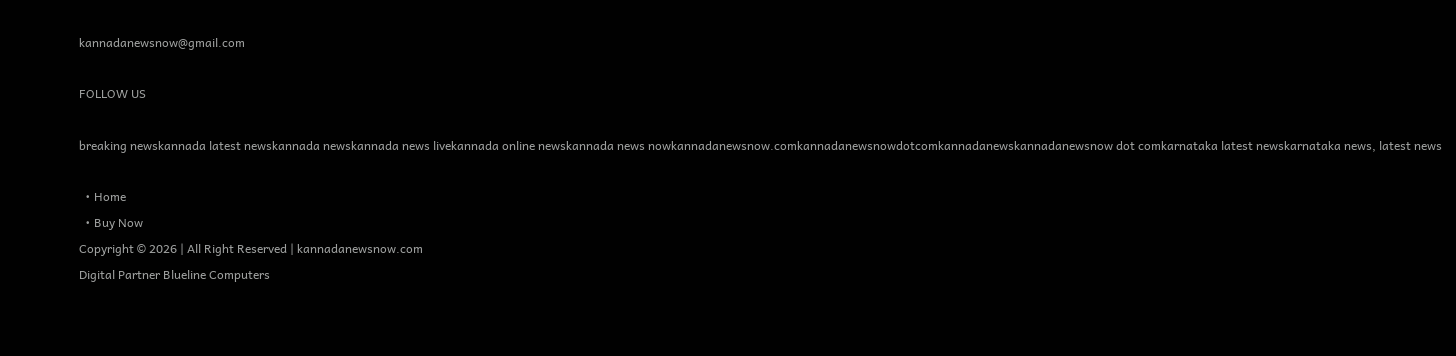kannadanewsnow@gmail.com

FOLLOW US

breaking newskannada latest newskannada newskannada news livekannada online newskannada news nowkannadanewsnow.comkannadanewsnowdotcomkannadanewskannadanewsnow dot comkarnataka latest newskarnataka news, latest news

  • Home
  • Buy Now
Copyright © 2026 | All Right Reserved | kannadanewsnow.com
Digital Partner Blueline Computers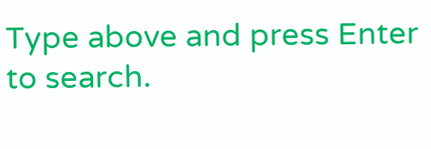Type above and press Enter to search.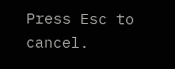Press Esc to cancel.